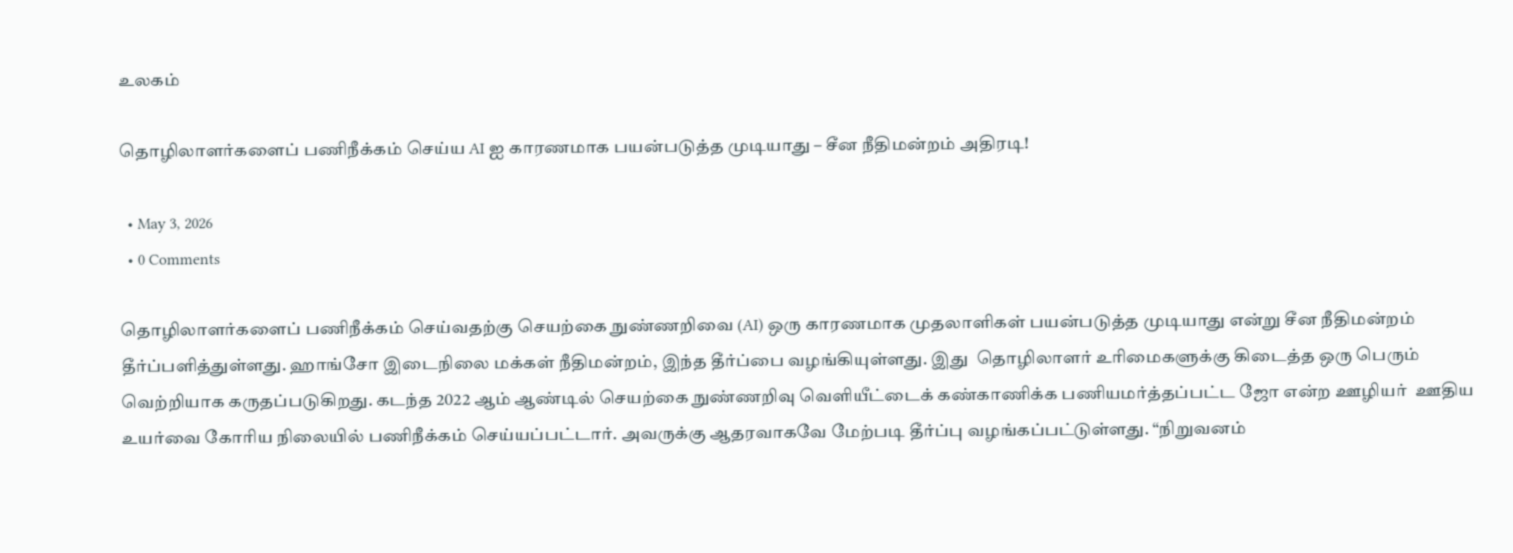உலகம்

தொழிலாளர்களைப் பணிநீக்கம் செய்ய AI ஐ காரணமாக பயன்படுத்த முடியாது – சீன நீதிமன்றம் அதிரடி!

  • May 3, 2026
  • 0 Comments

தொழிலாளர்களைப் பணிநீக்கம் செய்வதற்கு செயற்கை நுண்ணறிவை (AI) ஒரு காரணமாக முதலாளிகள் பயன்படுத்த முடியாது என்று சீன நீதிமன்றம் தீர்ப்பளித்துள்ளது. ஹாங்சோ இடைநிலை மக்கள் நீதிமன்றம், இந்த தீர்ப்பை வழங்கியுள்ளது. இது  தொழிலாளர் உரிமைகளுக்கு கிடைத்த ஒரு பெரும் வெற்றியாக கருதப்படுகிறது. கடந்த 2022 ஆம் ஆண்டில் செயற்கை நுண்ணறிவு வெளியீட்டைக் கண்காணிக்க பணியமர்த்தப்பட்ட ஜோ என்ற ஊழியர்  ஊதிய உயர்வை கோரிய நிலையில் பணிநீக்கம் செய்யப்பட்டார். அவருக்கு ஆதரவாகவே மேற்படி தீர்ப்பு வழங்கப்பட்டுள்ளது. “நிறுவனம்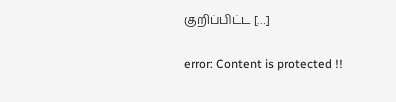குறிப்பிட்ட […]

error: Content is protected !!